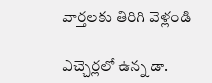వార్తలకు తిరిగి వెళ్లండి

ఎచ్చెర్లలో ఉన్న డా.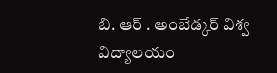బి. ఆర్ . అంబేడ్కర్ విశ్వ విద్యాలయం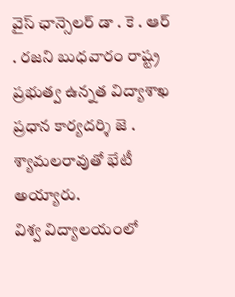వైస్ ఛాన్సెలర్ డా . కె . ఆర్ . రజని బుధవారం రాష్ట్ర ప్రభుత్వ ఉన్నత విద్యాశాఖ ప్రధాన కార్యదర్శి జె . శ్యామలరావుతో భేటీ అయ్యారు.
విశ్వ విద్యాలయంలో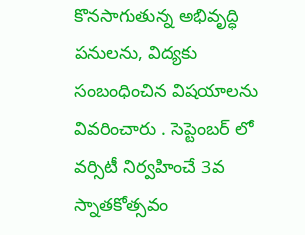కొనసాగుతున్న అభివృద్ధి పనులను, విద్యకు సంబంధించిన విషయాలను వివరించారు . సెప్టెంబర్ లో వర్సిటీ నిర్వహించే 3వ స్నాతకోత్సవం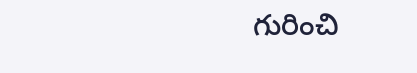గురించి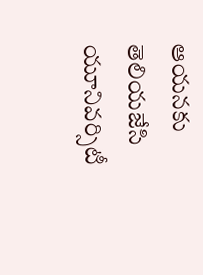ఆయనకు తెలియజేసి యూనివర్సిటీ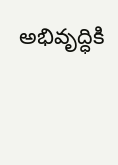అభివృద్ధికి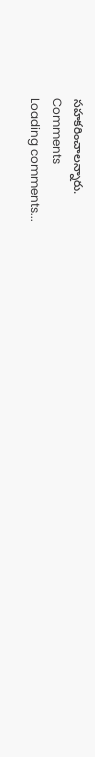సహకరించాలన్నారు.
Comments
Loading comments...